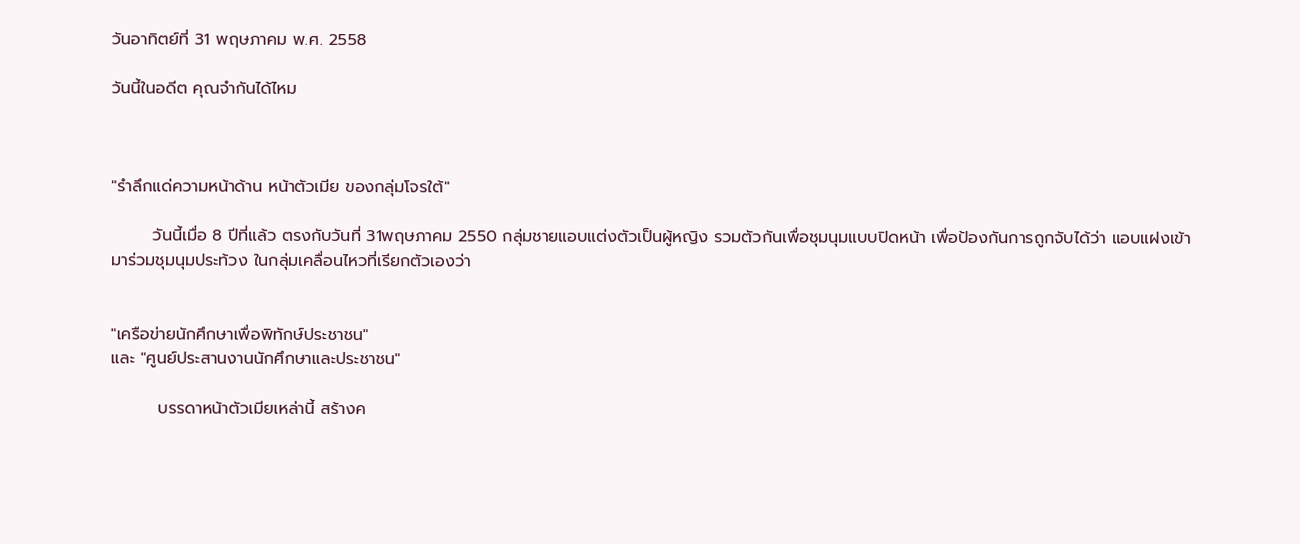วันอาทิตย์ที่ 31 พฤษภาคม พ.ศ. 2558

วันนี้ในอดีต คุณจำกันได้ไหม



"รำลึกแด่ความหน้าด้าน หน้าตัวเมีย ของกลุ่มโจรใต้"

       วันนี้เมื่อ 8 ปีที่แล้ว ตรงกับวันที่ 31พฤษภาคม 2550 กลุ่มชายแอบแต่งตัวเป็นผู้หญิง รวมตัวกันเพื่อชุมนุมแบบปิดหน้า เพื่อป้องกันการถูกจับได้ว่า แอบแฝงเข้ามาร่วมชุมนุมประท้วง ในกลุ่มเคลื่อนไหวที่เรียกตัวเองว่า


"เครือข่ายนักศึกษาเพื่อพิทักษ์ประชาชน"
และ "ศูนย์ประสานงานนักศึกษาและประชาชน"

        บรรดาหน้าตัวเมียเหล่านี้ สร้างค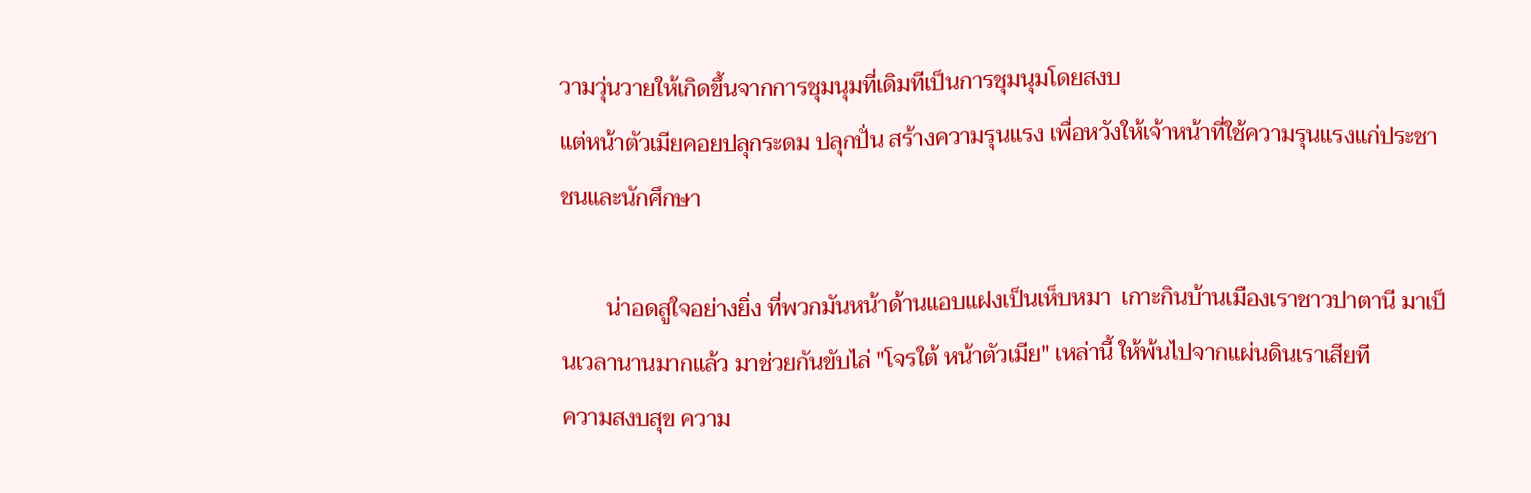วามวุ่นวายให้เกิดขึ้นจากการชุมนุมที่เดิมทีเป็นการชุมนุมโดยสงบ
แต่หน้าตัวเมียคอยปลุกระดม ปลุกปั่น สร้างความรุนแรง เพื่อหวังให้เจ้าหน้าที่ใช้ความรุนแรงแก่ประชาชนและนักศึกษา

        น่าอดสูใจอย่างยิ่ง ที่พวกมันหน้าด้านแอบแฝงเป็นเห็บหมา  เกาะกินบ้านเมืองเราชาวปาตานี มาเป็นเวลานานมากแล้ว มาช่วยกันขับไล่ "โจรใต้ หน้าตัวเมีย" เหล่านี้ ให้พ้นไปจากแผ่นดินเราเสียที
ความสงบสุข ความ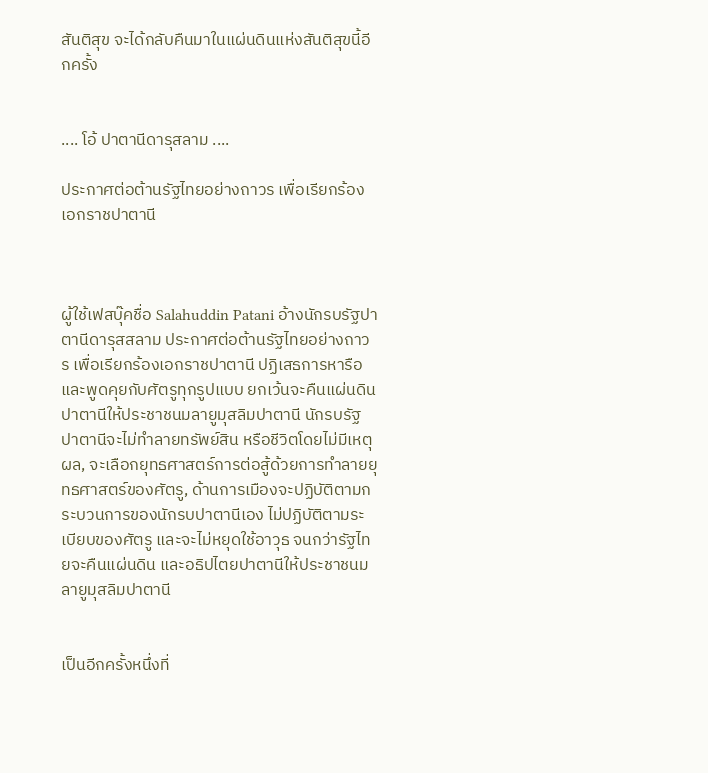สันติสุข จะได้กลับคืนมาในแผ่นดินแห่งสันติสุขนี้อีกครั้ง


.... โอ้ ปาตานีดารุสลาม ....

ประกาศต่อต้านรัฐไทยอย่างถาวร เพื่อเรียกร้องเอกราชปาตานี



ผู้ใช้เฟสบุ๊คชื่อ Salahuddin Patani อ้างนักรบรัฐปาตานีดารุสสลาม ประกาศต่อต้านรัฐไทยอย่างถาวร เพื่อเรียกร้องเอกราชปาตานี ปฏิเสธการหารือและพูดคุยกับศัตรูทุกรูปแบบ ยกเว้นจะคืนแผ่นดินปาตานีให้ประชาชนมลายูมุสลิมปาตานี นักรบรัฐปาตานีจะไม่ทำลายทรัพย์สิน หรือชีวิตโดยไม่มีเหตุผล, จะเลือกยุทธศาสตร์การต่อสู้ด้วยการทำลายยุทธศาสตร์ของศัตรู, ด้านการเมืองจะปฏิบัติตามกระบวนการของนักรบปาตานีเอง ไม่ปฏิบัติตามระเบียบของศัตรู และจะไม่หยุดใช้อาวุธ จนกว่ารัฐไทยจะคืนแผ่นดิน และอธิปไตยปาตานีให้ประชาชนมลายูมุสลิมปาตานี


เป็นอีกครั้งหนึ่งที่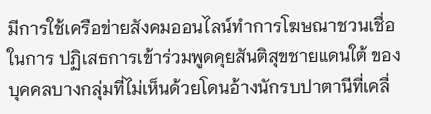มีการใช้เครือข่ายสังคมออนไลน์ทำการโฆษณาชวนเชื่อในการ ปฏิเสธการเข้าร่วมพูดคุยสันติสุขชายแดนใต้ ของบุคคลบางกลุ่มที่ไม่เห็นด้วยโดนอ้างนักรบปาตานีที่เคลื่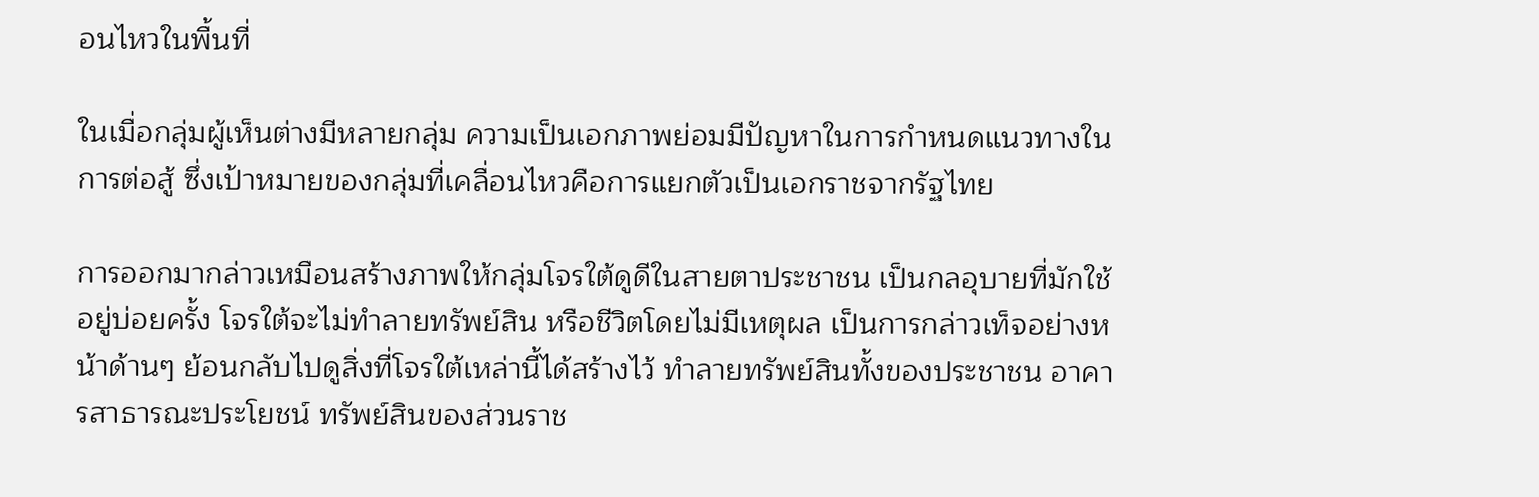อนไหวในพื้นที่

ในเมื่อกลุ่มผู้เห็นต่างมีหลายกลุ่ม ความเป็นเอกภาพย่อมมีปัญหาในการกำหนดแนวทางในการต่อสู้ ซึ่งเป้าหมายของกลุ่มที่เคลื่อนไหวคือการแยกตัวเป็นเอกราชจากรัฐไทย

การออกมากล่าวเหมือนสร้างภาพให้กลุ่มโจรใต้ดูดีในสายตาประชาชน เป็นกลอุบายที่มักใช้อยู่บ่อยครั้ง โจรใต้จะไม่ทำลายทรัพย์สิน หรือชีวิตโดยไม่มีเหตุผล เป็นการกล่าวเท็จอย่างหน้าด้านๆ ย้อนกลับไปดูสิ่งที่โจรใต้เหล่านี้ได้สร้างไว้ ทำลายทรัพย์สินทั้งของประชาชน อาคารสาธารณะประโยชน์ ทรัพย์สินของส่วนราช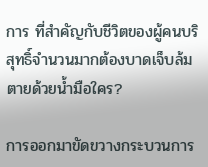การ ที่สำคัญกับชีวิตของผู้คนบริสุทธิ์จำนวนมากต้องบาดเจ็บล้มตายด้วยน้ำมือใคร?

การออกมาขัดขวางกระบวนการ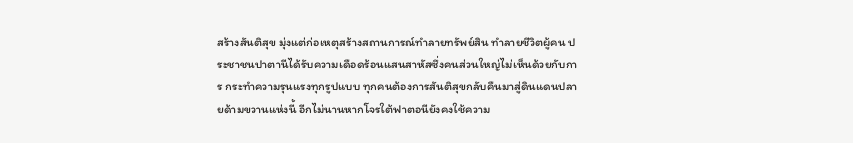สร้างสันติสุข มุ่งแต่ก่อเหตุสร้างสถานการณ์ทำลายทรัพย์สิน ทำลายชีวิตผู้คน ประชาชนปาตานีได้รับความเดือดร้อนแสนสาหัสซึ่งคนส่วนใหญ่ไม่เห็นด้วยกับการ กระทำความรุนแรงทุกรูปแบบ ทุกคนต้องการสันติสุขกลับคืนมาสู่ดินแดนปลายด้ามขวานแห่งนี้ อีกไม่นานหากโจรใต้ฟาตอนียังคงใช้ความ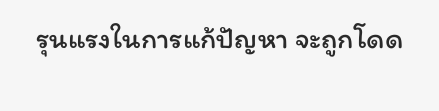รุนแรงในการแก้ปัญหา จะถูกโดด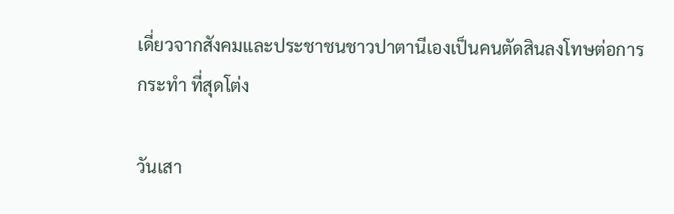เดี่ยวจากสังคมและประชาชนชาวปาตานีเองเป็นคนตัดสินลงโทษต่อการกระทำ ที่สุดโต่ง

วันเสา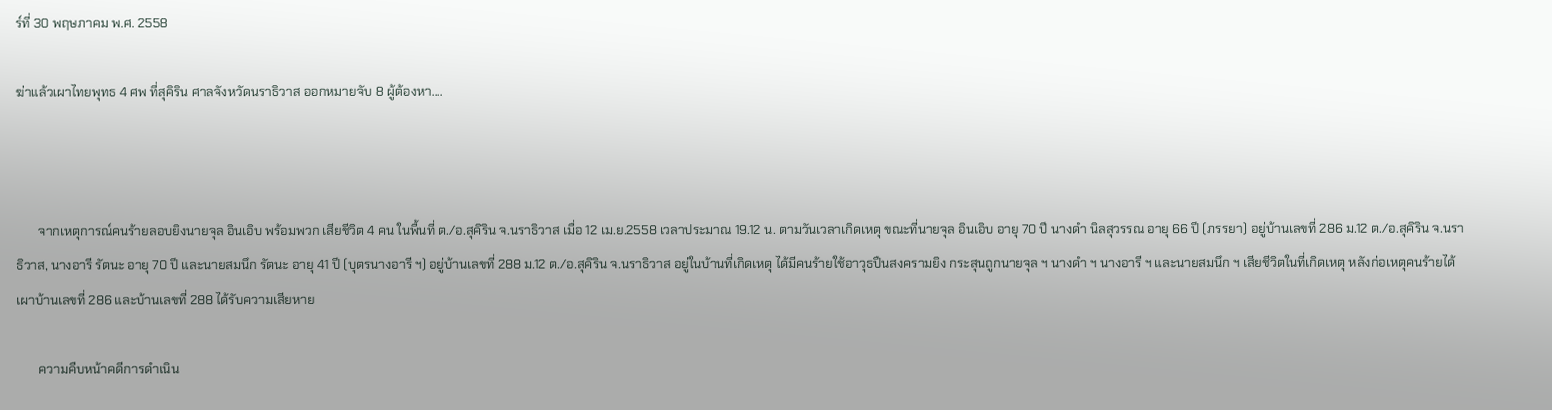ร์ที่ 30 พฤษภาคม พ.ศ. 2558

ฆ่าแล้วเผาไทยพุทธ 4 ศพ ที่สุคิริน ศาลจังหวัดนราธิวาส ออกหมายจับ 8 ผู้ต้องหา....



       จากเหตุการณ์คนร้ายลอบยิงนายจุล อินเอิบ พร้อมพวก เสียชีวิต 4 คน ในพื้นที่ ต./อ.สุคิริน จ.นราธิวาส เมื่อ 12 เม.ย.2558 เวลาประมาณ 19.12 น. ตามวันเวลาเกิดเหตุ ขณะที่นายจุล อินเอิบ อายุ 70 ปี นางดำ นิลสุวรรณ อายุ 66 ปี (ภรรยา) อยู่บ้านเลขที่ 286 ม.12 ต./อ.สุคิริน จ.นราธิวาส, นางอารี รัตนะ อายุ 70 ปี และนายสมนึก รัตนะ อายุ 41 ปี (บุตรนางอารี ฯ) อยู่บ้านเลขที่ 288 ม.12 ต./อ.สุคิริน จ.นราธิวาส อยู่ในบ้านที่เกิดเหตุ ได้มีคนร้ายใช้อาวุธปืนสงครามยิง กระสุนถูกนายจุล ฯ นางดำ ฯ นางอารี ฯ และนายสมนึก ฯ เสียชีวิตในที่เกิดเหตุ หลังก่อเหตุคนร้ายได้เผาบ้านเลขที่ 286 และบ้านเลขที่ 288 ได้รับความเสียหาย

       ความคืบหน้าคดีการดำเนิน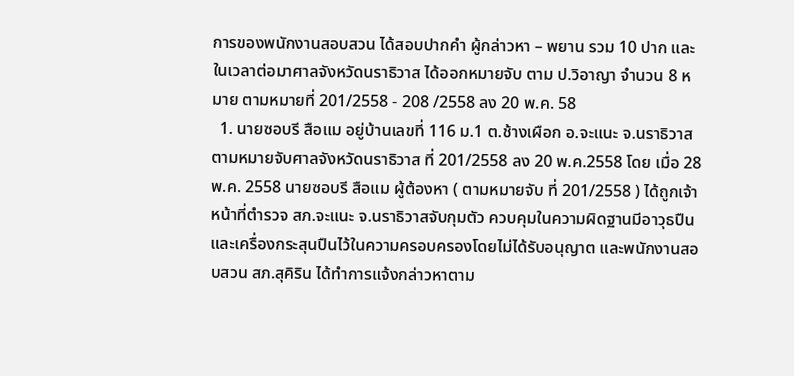การของพนักงานสอบสวน ได้สอบปากคำ ผู้กล่าวหา – พยาน รวม 10 ปาก และในเวลาต่อมาศาลจังหวัดนราธิวาส ได้ออกหมายจับ ตาม ป.วิอาญา จำนวน 8 หมาย ตามหมายที่ 201/2558 - 208 /2558 ลง 20 พ.ค. 58
  1. นายซอบรี สือแม อยู่บ้านเลขที่ 116 ม.1 ต.ช้างเผือก อ.จะแนะ จ.นราธิวาส ตามหมายจับศาลจังหวัดนราธิวาส ที่ 201/2558 ลง 20 พ.ค.2558 โดย เมื่อ 28 พ.ค. 2558 นายซอบรี สือแม ผู้ต้องหา ( ตามหมายจับ ที่ 201/2558 ) ได้ถูกเจ้าหน้าที่ตำรวจ สภ.จะแนะ จ.นราธิวาสจับกุมตัว ควบคุมในความผิดฐานมีอาวุธปืนและเครื่องกระสุนปืนไว้ในความครอบครองโดยไม่ได้รับอนุญาต และพนักงานสอบสวน สภ.สุคิริน ได้ทำการแจ้งกล่าวหาตาม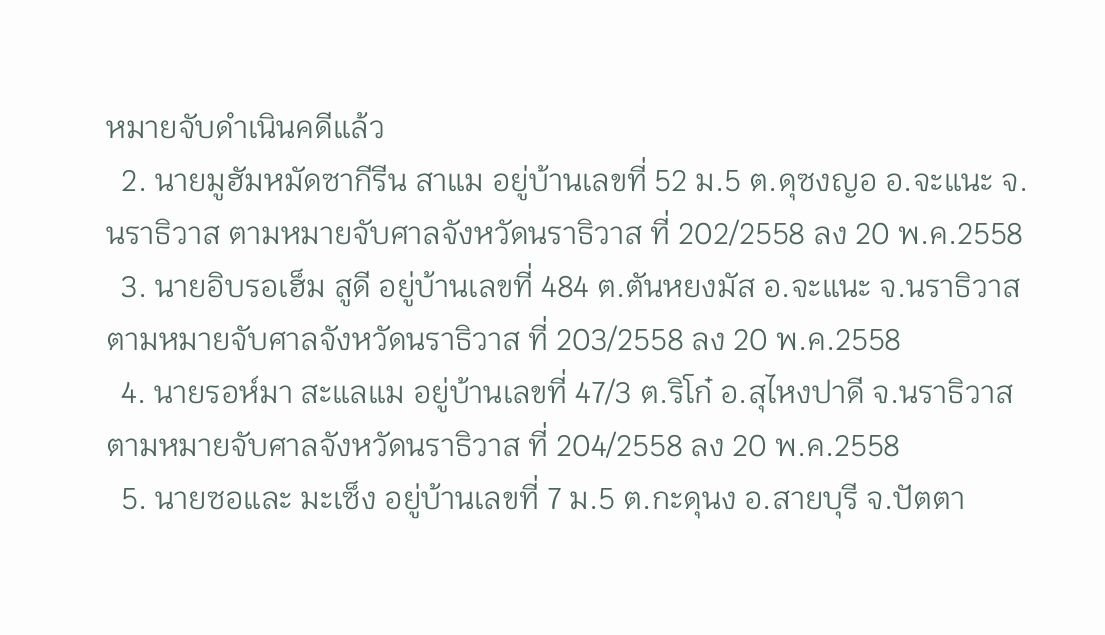หมายจับดำเนินคดีแล้ว
  2. นายมูฮัมหมัดซากีรีน สาแม อยู่บ้านเลขที่ 52 ม.5 ต.ดุซงญอ อ.จะแนะ จ.นราธิวาส ตามหมายจับศาลจังหวัดนราธิวาส ที่ 202/2558 ลง 20 พ.ค.2558
  3. นายอิบรอเฮ็ม สูดี อยู่บ้านเลขที่ 484 ต.ตันหยงมัส อ.จะแนะ จ.นราธิวาส ตามหมายจับศาลจังหวัดนราธิวาส ที่ 203/2558 ลง 20 พ.ค.2558
  4. นายรอห์มา สะแลแม อยู่บ้านเลขที่ 47/3 ต.ริโก๋ อ.สุไหงปาดี จ.นราธิวาส ตามหมายจับศาลจังหวัดนราธิวาส ที่ 204/2558 ลง 20 พ.ค.2558
  5. นายซอและ มะเซ็ง อยู่บ้านเลขที่ 7 ม.5 ต.กะดุนง อ.สายบุรี จ.ปัตตา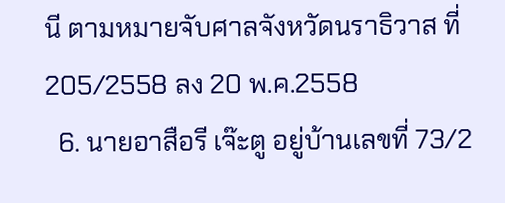นี ตามหมายจับศาลจังหวัดนราธิวาส ที่ 205/2558 ลง 20 พ.ค.2558
  6. นายอาสือรี เจ๊ะตู อยู่บ้านเลขที่ 73/2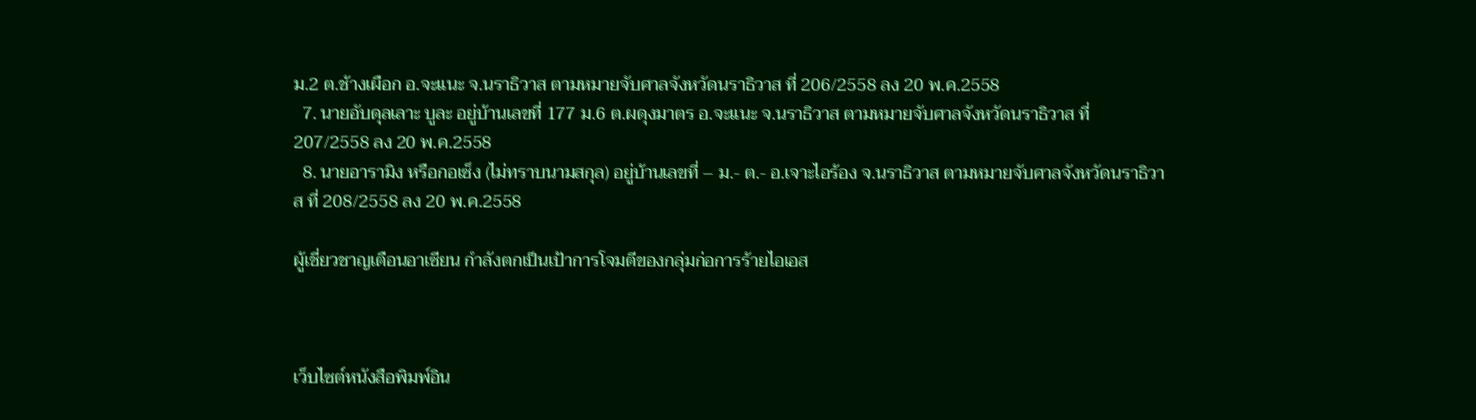ม.2 ต.ช้างเผือก อ.จะแนะ จ.นราธิวาส ตามหมายจับศาลจังหวัดนราธิวาส ที่ 206/2558 ลง 20 พ.ค.2558
  7. นายอับดุลเลาะ บูละ อยู่บ้านเลขที่ 177 ม.6 ต.ผดุงมาตร อ.จะแนะ จ.นราธิวาส ตามหมายจับศาลจังหวัดนราธิวาส ที่ 207/2558 ลง 20 พ.ค.2558
  8. นายอารามิง หรือกอเซ็ง (ไม่ทราบนามสกุล) อยู่บ้านเลขที่ – ม.- ต.- อ.เจาะไอร้อง จ.นราธิวาส ตามหมายจับศาลจังหวัดนราธิวาส ที่ 208/2558 ลง 20 พ.ค.2558

ผู้เชี่ยวชาญเตือนอาเซียน กำลังตกเป็นเป้าการโจมตีของกลุ่มก่อการร้ายไอเอส



เว็บไซต์หนังสือพิมพ์อิน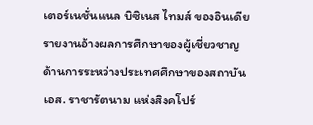เตอร์เนชั่นแนล บิซิเนส ไทมส์ ของอินเดีย รายงานอ้างผลการศึกษาของผู้เชี่ยวชาญด้านการระหว่างประเทศศึกษาของสถาบันเอส. ราชารัตนาม แห่งสิงคโปร์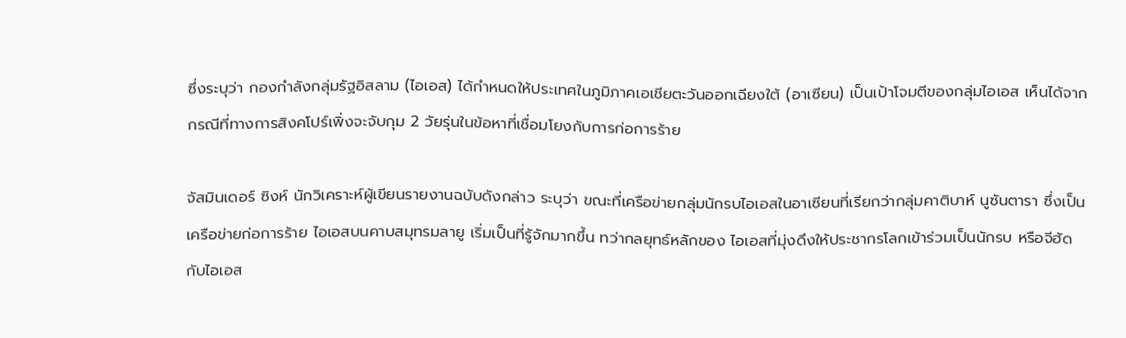ซึ่งระบุว่า กองกำลังกลุ่มรัฐอิสลาม (ไอเอส) ได้กำหนดให้ประเทศในภูมิภาคเอเชียตะวันออกเฉียงใต้ (อาเซียน) เป็นเป้าโจมตีของกลุ่มไอเอส เห็นได้จากกรณีที่ทางการสิงคโปร์เพิ่งจะจับกุม 2 วัยรุ่นในข้อหาที่เชื่อมโยงกับการก่อการร้าย

จัสมินเดอร์ ซิงห์ นักวิเคราะห์ผู้เขียนรายงานฉบับดังกล่าว ระบุว่า ขณะที่เครือข่ายกลุ่มนักรบไอเอสในอาเซียนที่เรียกว่ากลุ่มคาติบาห์ นูซันตารา ซึ่งเป็นเครือข่ายก่อการร้าย ไอเอสบนคาบสมุทรมลายู เริ่มเป็นที่รู้จักมากขึ้น ทว่ากลยุทธ์หลักของ ไอเอสที่มุ่งดึงให้ประชากรโลกเข้าร่วมเป็นนักรบ หรือจีฮัด กับไอเอส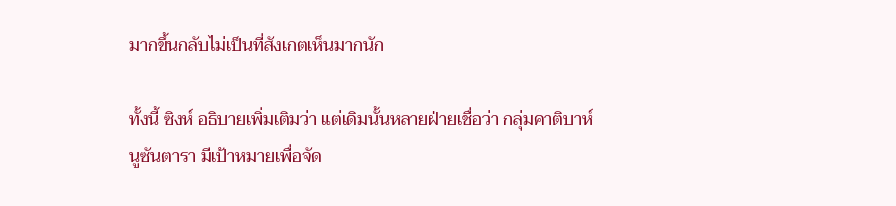มากขึ้นกลับไม่เป็นที่สังเกตเห็นมากนัก

ทั้งนี้ ซิงห์ อธิบายเพิ่มเติมว่า แต่เดิมนั้นหลายฝ่ายเชื่อว่า กลุ่มคาติบาห์ นูซันตารา มีเป้าหมายเพื่อจัด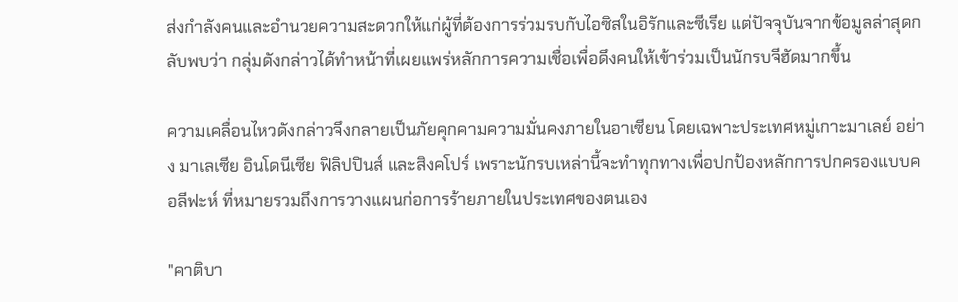ส่งกำลังคนและอำนวยความสะดวกให้แก่ผู้ที่ต้องการร่วมรบกับไอซิสในอิรักและซีเรีย แต่ปัจจุบันจากข้อมูลล่าสุดกลับพบว่า กลุ่มดังกล่าวได้ทำหน้าที่เผยแพร่หลักการความเชื่อเพื่อดึงคนให้เข้าร่วมเป็นนักรบจีฮัดมากขึ้น

ความเคลื่อนไหวดังกล่าวจึงกลายเป็นภัยคุกคามความมั่นคงภายในอาเซียน โดยเฉพาะประเทศหมู่เกาะมาเลย์ อย่าง มาเลเซีย อินโดนีเซีย ฟิลิปปินส์ และสิงคโปร์ เพราะนักรบเหล่านี้จะทำทุกทางเพื่อปกป้องหลักการปกครองแบบคอลีฟะห์ ที่หมายรวมถึงการวางแผนก่อการร้ายภายในประเทศของตนเอง

"คาติบา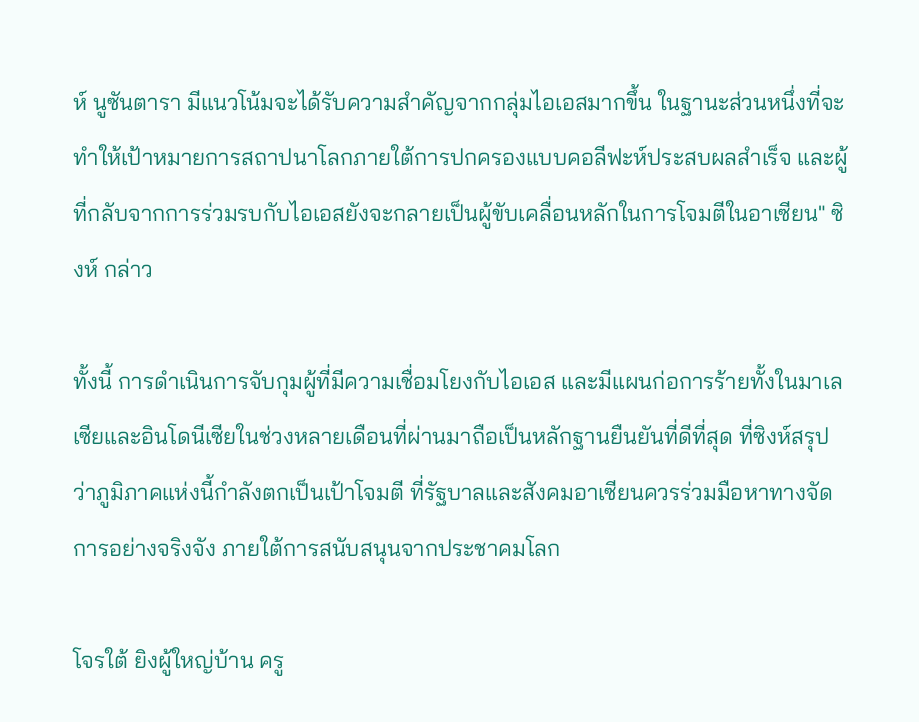ห์ นูซันตารา มีแนวโน้มจะได้รับความสำคัญจากกลุ่มไอเอสมากขึ้น ในฐานะส่วนหนึ่งที่จะทำให้เป้าหมายการสถาปนาโลกภายใต้การปกครองแบบคอลีฟะห์ประสบผลสำเร็จ และผู้ที่กลับจากการร่วมรบกับไอเอสยังจะกลายเป็นผู้ขับเคลื่อนหลักในการโจมตีในอาเซียน" ซิงห์ กล่าว

ทั้งนี้ การดำเนินการจับกุมผู้ที่มีความเชื่อมโยงกับไอเอส และมีแผนก่อการร้ายทั้งในมาเลเซียและอินโดนีเซียในช่วงหลายเดือนที่ผ่านมาถือเป็นหลักฐานยืนยันที่ดีที่สุด ที่ซิงห์สรุปว่าภูมิภาคแห่งนี้กำลังตกเป็นเป้าโจมตี ที่รัฐบาลและสังคมอาเซียนควรร่วมมือหาทางจัดการอย่างจริงจัง ภายใต้การสนับสนุนจากประชาคมโลก

โจรใต้ ยิงผู้ใหญ่บ้าน ครู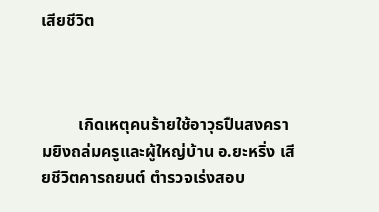เสียชีวิต



         เกิดเหตุคนร้ายใช้อาวุธปืนสงครามยิงถล่มครูและผู้ใหญ่บ้าน อ.ยะหริ่ง เสียชีวิตคารถยนต์ ตำรวจเร่งสอบ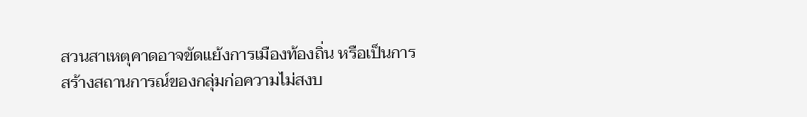สวนสาเหตุคาดอาจขัดแย้งการเมืองท้องถิ่น หรือเป็นการสร้างสถานการณ์ของกลุ่มก่อความไม่สงบ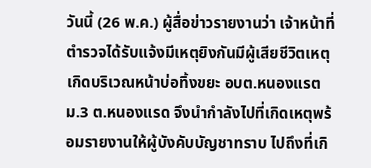วันนี้ (26 พ.ค.) ผู้สื่อข่าวรายงานว่า เจ้าหน้าที่ตำรวจได้รับแจ้งมีเหตุยิงกันมีผู้เสียชีวิตเหตุเกิดบริเวณหน้าบ่อทิ้งขยะ อบต.หนองแรต ม.3 ต.หนองแรด จึงนำกำลังไปที่เกิดเหตุพร้อมรายงานให้ผู้บังคับบัญชาทราบ ไปถึงที่เกิ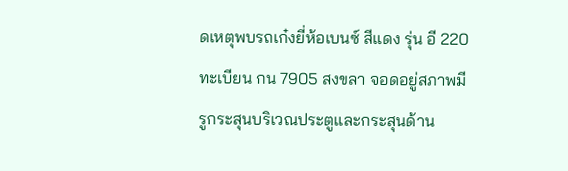ดเหตุพบรถเก๋งยี่ห้อเบนซ์ สีแดง รุ่น อี 220 ทะเบียน กน 7905 สงขลา จอดอยู่สภาพมีรูกระสุนบริเวณประตูและกระสุนด้าน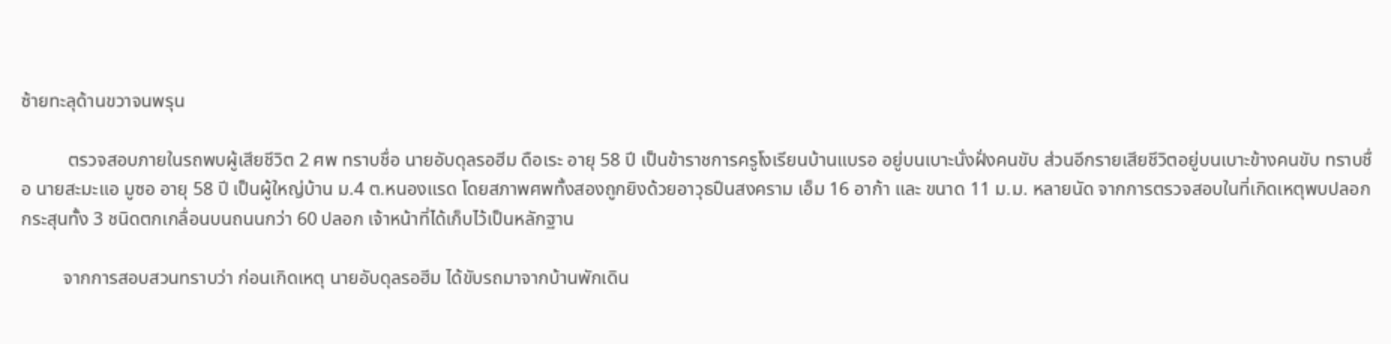ซ้ายทะลุด้านขวาจนพรุน

          ตรวจสอบภายในรถพบผู้เสียชีวิต 2 ศพ ทราบชื่อ นายอับดุลรอฮีม ดือเระ อายุ 58 ปี เป็นข้าราชการครูโงเรียนบ้านแบรอ อยู่บนเบาะนั่งฝั่งคนขับ ส่วนอีกรายเสียชีวิตอยู่บนเบาะข้างคนขับ ทราบชื่อ นายสะมะแอ มูซอ อายุ 58 ปี เป็นผู้ใหญ่บ้าน ม.4 ต.หนองแรด โดยสภาพศพทั้งสองถูกยิงด้วยอาวุธปืนสงคราม เอ็ม 16 อาก้า และ ขนาด 11 ม.ม. หลายนัด จากการตรวจสอบในที่เกิดเหตุพบปลอกกระสุนทั้ง 3 ชนิดตกเกลื่อนบนถนนกว่า 60 ปลอก เจ้าหน้าที่ได้เก็บไว้เป็นหลักฐาน

         จากการสอบสวนทราบว่า ก่อนเกิดเหตุ นายอับดุลรอฮีม ได้ขับรถมาจากบ้านพักเดิน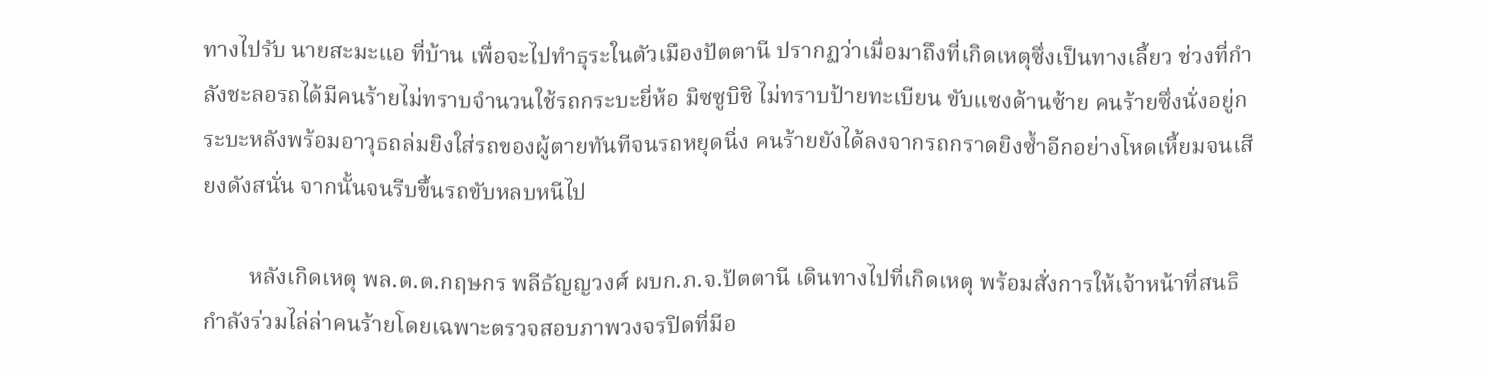ทางไปรับ นายสะมะแอ ที่บ้าน เพื่อจะไปทำธุระในตัวเมืองปัตตานี ปรากฏว่าเมื่อมาถึงที่เกิดเหตุซึ่งเป็นทางเลี้ยว ช่วงที่กำลังชะลอรถได้มีคนร้ายไม่ทราบจำนวนใช้รถกระบะยี่ห้อ มิซซูบิชิ ไม่ทราบป้ายทะเบียน ขับแซงด้านซ้าย คนร้ายซึ่งนั่งอยู่กระบะหลังพร้อมอาวุธถล่มยิงใส่รถของผู้ตายทันทีจนรถหยุดนิ่ง คนร้ายยังได้ลงจากรถกราดยิงซ้ำอีกอย่างโหดเหี้ยมจนเสียงดังสนั่น จากนั้นจนรีบขึ้นรถขับหลบหนีไป

        หลังเกิดเหตุ พล.ต.ต.กฤษกร พลีธัญญวงศ์ ผบก.ภ.จ.ปัตตานี เดินทางไปที่เกิดเหตุ พร้อมสั่งการให้เจ้าหน้าที่สนธิกำลังร่วมไล่ล่าคนร้ายโดยเฉพาะตรวจสอบภาพวงจรปิดที่มีอ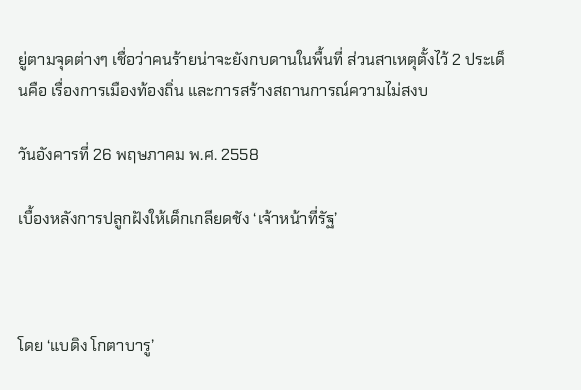ยู่ตามจุดต่างๆ เชื่อว่าคนร้ายน่าจะยังกบดานในพื้นที่ ส่วนสาเหตุตั้งไว้ 2 ประเด็นคือ เรื่องการเมืองท้องถิ่น และการสร้างสถานการณ์ความไม่สงบ

วันอังคารที่ 26 พฤษภาคม พ.ศ. 2558

เบื้องหลังการปลูกฝังให้เด็กเกลียดชัง ‘เจ้าหน้าที่รัฐ’



โดย ‘แบดิง โกตาบารู’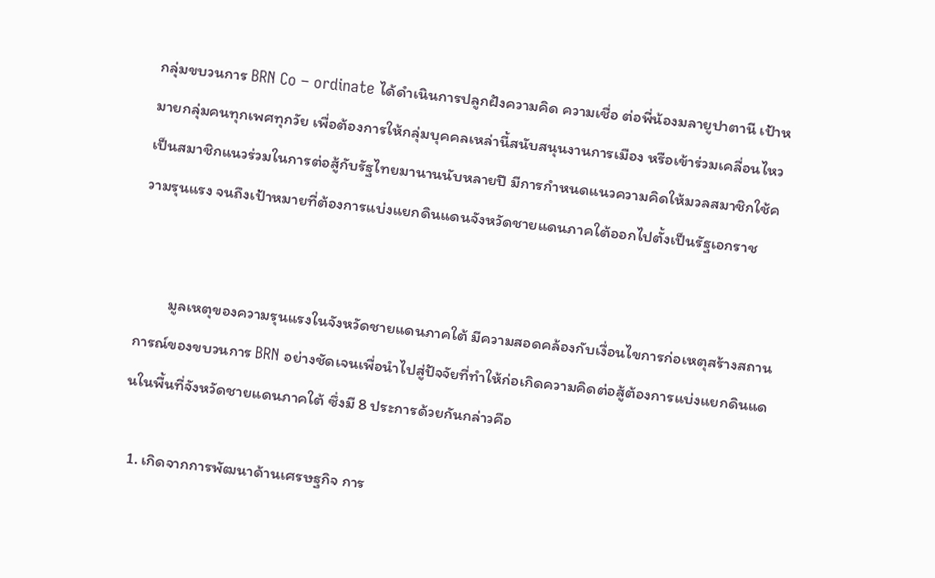กลุ่มขบวนการ BRN Co – ordinate ได้ดำเนินการปลูกฝังความคิด ความเชื่อ ต่อพี่น้องมลายูปาตานี เป้าหมายกลุ่มคนทุกเพศทุกวัย เพื่อต้องการให้กลุ่มบุคคลเหล่านี้สนับสนุนงานการเมือง หรือเข้าร่วมเคลื่อนไหวเป็นสมาชิกแนวร่วมในการต่อสู้กับรัฐไทยมานานนับหลายปี มีการกำหนดแนวความคิดให้มวลสมาชิกใช้ความรุนแรง จนถึงเป้าหมายที่ต้องการแบ่งแยกดินแดนจังหวัดชายแดนภาคใต้ออกไปตั้งเป็นรัฐเอกราช


         มูลเหตุของความรุนแรงในจังหวัดชายแดนภาคใต้ มีความสอดคล้องกับเงื่อนไขการก่อเหตุสร้างสถานการณ์ของขบวนการ BRN อย่างชัดเจนเพื่อนำไปสู่ปัจจัยที่ทำให้ก่อเกิดความคิดต่อสู้ต้องการแบ่งแยกดินแดนในพื้นที่จังหวัดชายแดนภาคใต้ ซึ่งมี 8 ประการด้วยกันกล่าวคือ

  1. เกิดจากการพัฒนาด้านเศรษฐกิจ การ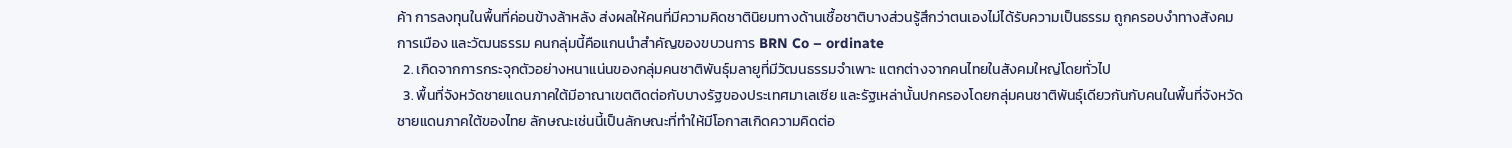ค้า การลงทุนในพื้นที่ค่อนข้างล้าหลัง ส่งผลให้คนที่มีความคิดชาตินิยมทางด้านเชื้อชาติบางส่วนรู้สึกว่าตนเองไม่ได้รับความเป็นธรรม ถูกครอบงำทางสังคม การเมือง และวัฒนธรรม คนกลุ่มนี้คือแกนนำสำคัญของขบวนการ BRN Co – ordinate
  2. เกิดจากการกระจุกตัวอย่างหนาแน่นของกลุ่มคนชาติพันธุ์มลายูที่มีวัฒนธรรมจำเพาะ แตกต่างจากคนไทยในสังคมใหญ่โดยทั่วไป
  3. พื้นที่จังหวัดชายแดนภาคใต้มีอาณาเขตติดต่อกับบางรัฐของประเทศมาเลเซีย และรัฐเหล่านั้นปกครองโดยกลุ่มคนชาติพันธุ์เดียวกันกับคนในพื้นที่จังหวัดชายแดนภาคใต้ของไทย ลักษณะเช่นนี้เป็นลักษณะที่ทำให้มีโอกาสเกิดความคิดต่อ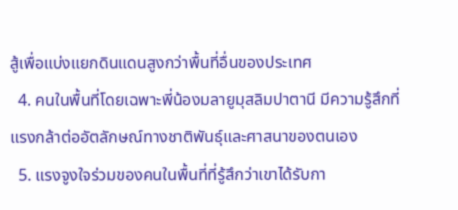สู้เพื่อแบ่งแยกดินแดนสูงกว่าพื้นที่อื่นของประเทศ
  4. คนในพื้นที่โดยเฉพาะพี่น้องมลายูมุสลิมปาตานี มีความรู้สึกที่แรงกล้าต่ออัตลักษณ์ทางชาติพันธุ์และศาสนาของตนเอง
  5. แรงจูงใจร่วมของคนในพื้นที่ที่รู้สึกว่าเขาได้รับกา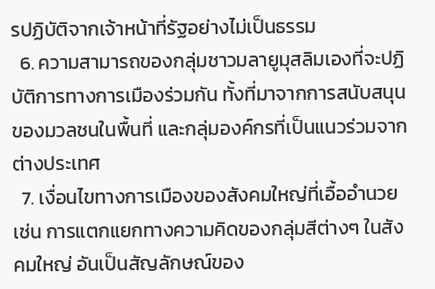รปฏิบัติจากเจ้าหน้าที่รัฐอย่างไม่เป็นธรรม
  6. ความสามารถของกลุ่มชาวมลายูมุสลิมเองที่จะปฏิบัติการทางการเมืองร่วมกัน ทั้งที่มาจากการสนับสนุนของมวลชนในพื้นที่ และกลุ่มองค์กรที่เป็นแนวร่วมจากต่างประเทศ
  7. เงื่อนไขทางการเมืองของสังคมใหญ่ที่เอื้ออำนวย เช่น การแตกแยกทางความคิดของกลุ่มสีต่างๆ ในสังคมใหญ่ อันเป็นสัญลักษณ์ของ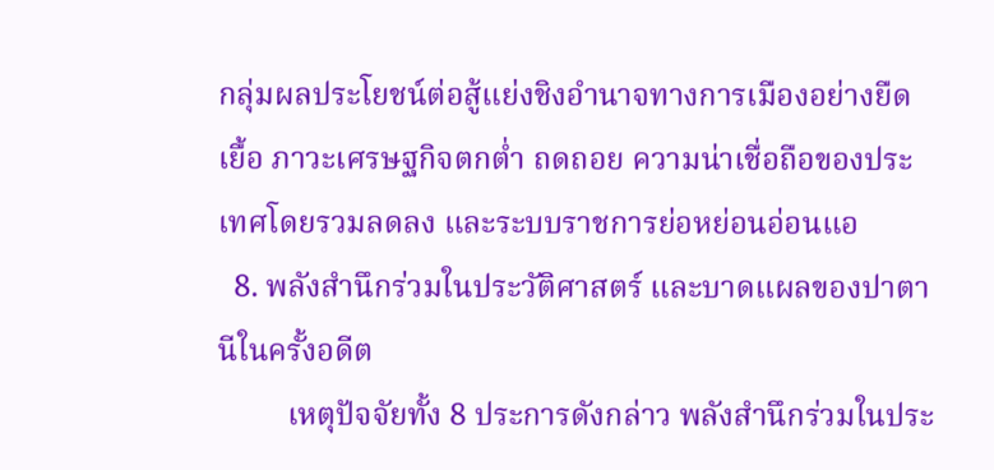กลุ่มผลประโยชน์ต่อสู้แย่งชิงอำนาจทางการเมืองอย่างยืดเยื้อ ภาวะเศรษฐกิจตกต่ำ ถดถอย ความน่าเชื่อถือของประเทศโดยรวมลดลง และระบบราชการย่อหย่อนอ่อนแอ
  8. พลังสำนึกร่วมในประวัติศาสตร์ และบาดแผลของปาตานีในครั้งอดีต
         เหตุปัจจัยทั้ง 8 ประการดังกล่าว พลังสำนึกร่วมในประ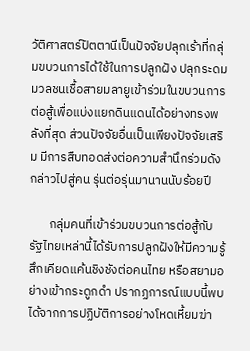วัติศาสตร์ปัตตานีเป็นปัจจัยปลุกเร้าที่กลุ่มขบวนการได้ใช้ในการปลูกฝัง ปลุกระดมมวลชนเชื้อสายมลายูเข้าร่วมในขบวนการต่อสู้เพื่อแบ่งแยกดินแดนได้อย่างทรงพลังที่สุด ส่วนปัจจัยอื่นเป็นเพียงปัจจัยเสริม มีการสืบทอดส่งต่อความสำนึกร่วมดังกล่าวไปสู่คน รุ่นต่อรุ่นมานานนับร้อยปี

       กลุ่มคนที่เข้าร่วมขบวนการต่อสู้กับรัฐไทยเหล่านี้ได้รับการปลูกฝังให้มีความรู้สึกเคียดแค้นชิงชังต่อคนไทย หรือสยามอย่างเข้ากระดูกดำ ปรากฏการณ์แบบนี้พบได้จากการปฏิบัติการอย่างโหดเหี้ยมฆ่า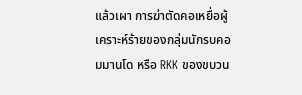แล้วเผา การฆ่าตัดคอเหยื่อผู้เคราะห์ร้ายของกลุ่มนักรบคอมมานโด หรือ RKK ของขบวน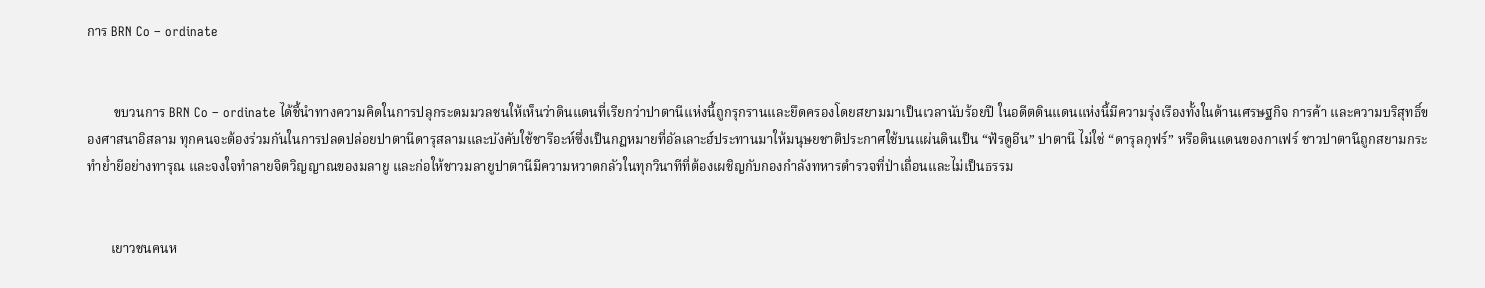การ BRN Co – ordinate


        ขบวนการ BRN Co – ordinate ได้ชี้นำทางความคิดในการปลุกระดมมวลชนให้เห็นว่าดินแดนที่เรียกว่าปาตานีแห่งนี้ถูกรุกรานและยึดครองโดยสยามมาเป็นเวลานับร้อยปี ในอดีตดินแดนแห่งนี้มีความรุ่งเรืองทั้งในด้านเศรษฐกิจ การค้า และความบริสุทธิ์ของศาสนาอิสลาม ทุกคนจะต้องร่วมกันในการปลดปล่อยปาตานีดารุสลามและบังคับใช้ชารีอะห์ซึ่งเป็นกฎหมายที่อัลเลาะฮ์ประทานมาให้มนุษยชาติประกาศใช้บนแผ่นดินเป็น “ฟัรดูอีน” ปาตานี ไม่ใช่ “ดารุลกุฟร์” หรือดินแดนของกาเฟร์ ชาวปาตานีถูกสยามกระทำย่ำยีอย่างทารุณ และจงใจทำลายจิตวิญญาณของมลายู และก่อให้ชาวมลายูปาตานีมีความหวาดกลัวในทุกวินาทีที่ต้องเผชิญกับกองกำลังทหารตำรวจที่ป่าเถื่อนและไม่เป็นธรรม


       เยาวชนคนห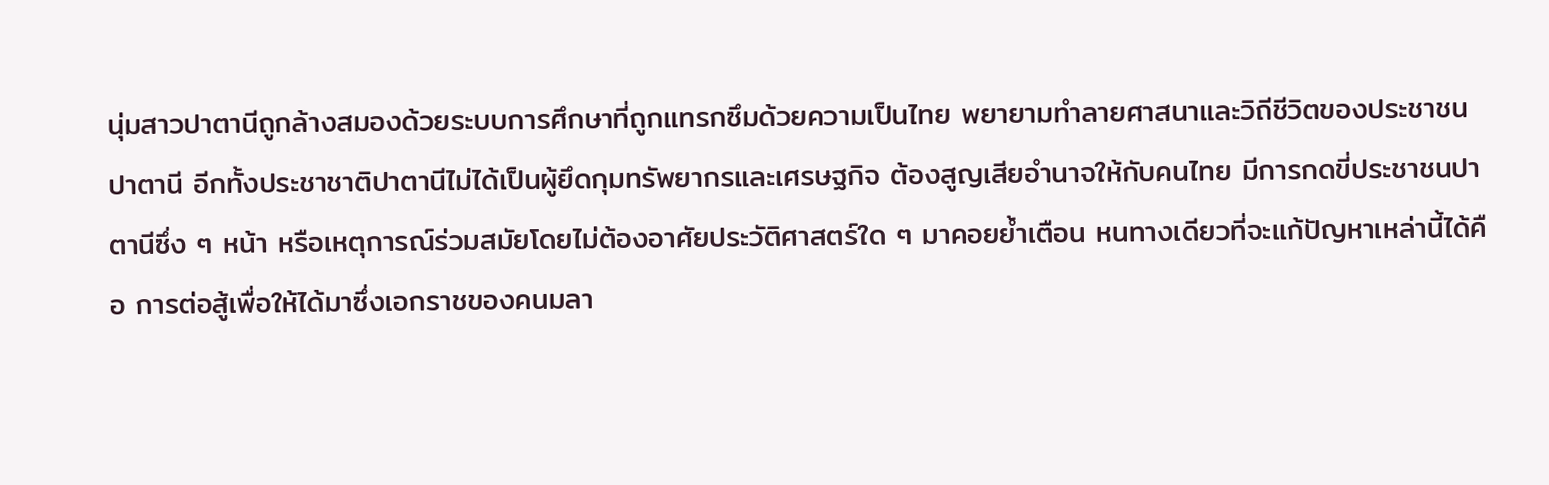นุ่มสาวปาตานีถูกล้างสมองด้วยระบบการศึกษาที่ถูกแทรกซึมด้วยความเป็นไทย พยายามทำลายศาสนาและวิถีชีวิตของประชาชนปาตานี อีกทั้งประชาชาติปาตานีไม่ได้เป็นผู้ยึดกุมทรัพยากรและเศรษฐกิจ ต้องสูญเสียอำนาจให้กับคนไทย มีการกดขี่ประชาชนปาตานีซึ่ง ๆ หน้า หรือเหตุการณ์ร่วมสมัยโดยไม่ต้องอาศัยประวัติศาสตร์ใด ๆ มาคอยย้ำเตือน หนทางเดียวที่จะแก้ปัญหาเหล่านี้ได้คือ การต่อสู้เพื่อให้ได้มาซึ่งเอกราชของคนมลา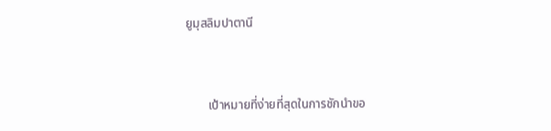ยูมุสลิมปาตานี


       เป้าหมายที่ง่ายที่สุดในการชักนำขอ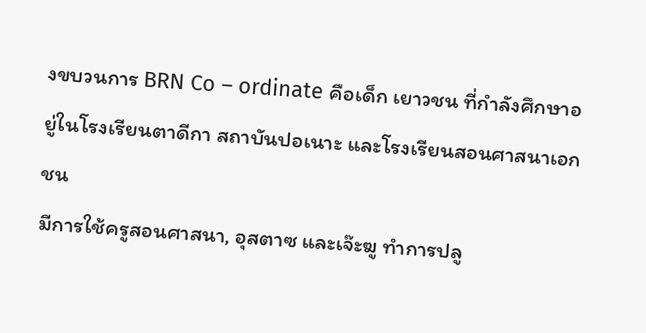งขบวนการ BRN Co – ordinate คือเด็ก เยาวชน ที่กำลังศึกษาอยู่ในโรงเรียนตาดีกา สถาบันปอเนาะ และโรงเรียนสอนศาสนาเอกชน
มีการใช้ครูสอนศาสนา, อุสตาซ และเจ๊ะฆู ทำการปลู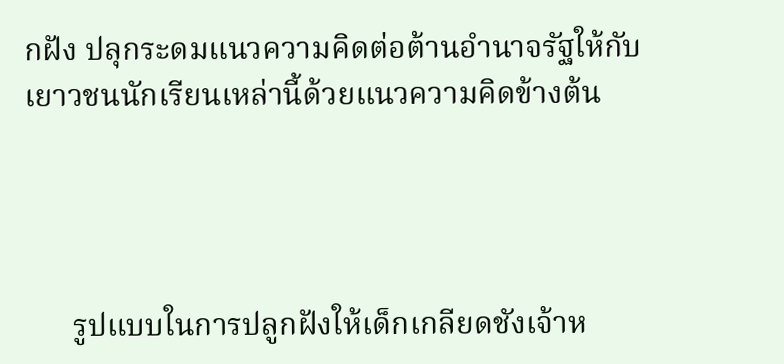กฝัง ปลุกระดมแนวความคิดต่อต้านอำนาจรัฐให้กับเยาวชนนักเรียนเหล่านี้ด้วยแนวความคิดข้างต้น




      รูปแบบในการปลูกฝังให้เด็กเกลียดชังเจ้าห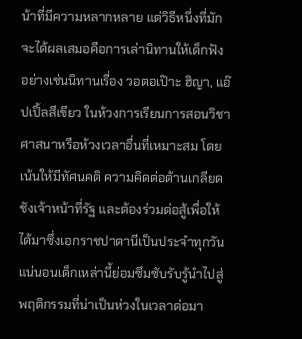น้าที่มีความหลากหลาย แต่วิธีหนึ่งที่มักจะได้ผลเสมอคือการเล่านิทานให้เด็กฟัง อย่างเช่นนิทานเรื่อง วอตอเป๊าะ ฮิญา, แอ๊ปเปิ้ลสีเขียว ในห้วงการเรียนการสอนวิชาศาสนาหรือห้วงเวลาอื่นที่เหมาะสม โดยเน้นให้มีทัศนคติ ความคิดต่อต้านเกลียดชังเจ้าหน้าที่รัฐ และต้องร่วมต่อสู้เพื่อให้ได้มาซึ่งเอกราชปาตานีเป็นประจำทุกวัน แน่นอนเด็กเหล่านี้ย่อมซึมซับรับรู้นำไปสู่พฤติกรรมที่น่าเป็นห่วงในเวลาต่อมา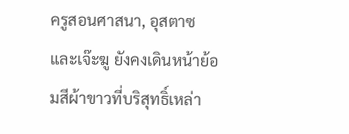ครูสอนศาสนา, อุสตาซ และเจ๊ะฆู ยังคงเดินหน้าย้อมสีผ้าขาวที่บริสุทธิ์เหล่า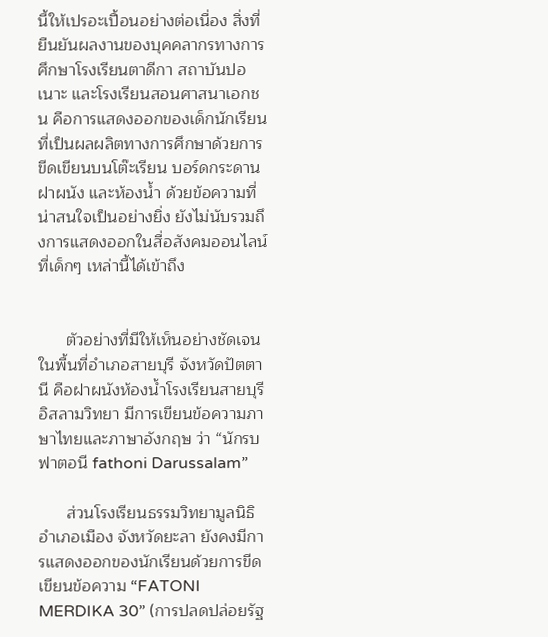นี้ให้เปรอะเปื้อนอย่างต่อเนื่อง สิ่งที่ยืนยันผลงานของบุคคลากรทางการศึกษาโรงเรียนตาดีกา สถาบันปอเนาะ และโรงเรียนสอนศาสนาเอกชน คือการแสดงออกของเด็กนักเรียนที่เป็นผลผลิตทางการศึกษาด้วยการขีดเขียนบนโต๊ะเรียน บอร์ดกระดาน ฝาผนัง และห้องน้ำ ด้วยข้อความที่น่าสนใจเป็นอย่างยิ่ง ยังไม่นับรวมถึงการแสดงออกในสื่อสังคมออนไลน์ที่เด็กๆ เหล่านี้ได้เข้าถึง


      ตัวอย่างที่มีให้เห็นอย่างชัดเจนในพื้นที่อำเภอสายบุรี จังหวัดปัตตานี คือฝาผนังห้องน้ำโรงเรียนสายบุรีอิสลามวิทยา มีการเขียนข้อความภาษาไทยและภาษาอังกฤษ ว่า “นักรบฟาตอนี fathoni Darussalam”

      ส่วนโรงเรียนธรรมวิทยามูลนิธิ อำเภอเมือง จังหวัดยะลา ยังคงมีการแสดงออกของนักเรียนด้วยการขีดเขียนข้อความ “FATONI MERDIKA 30” (การปลดปล่อยรัฐ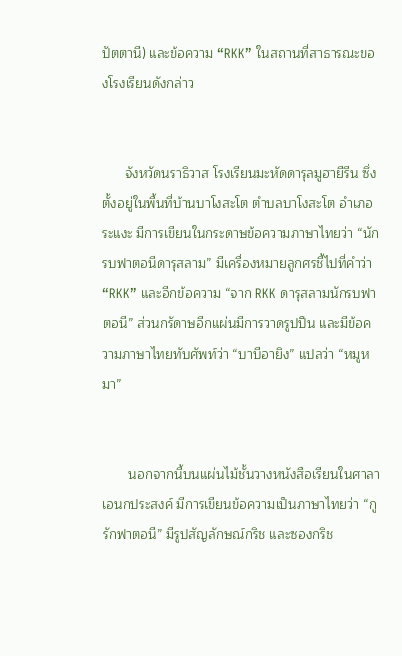ปัตตานี) และข้อความ “RKK” ในสถานที่สาธารณะของโรงเรียนดังกล่าว


      จังหวัดนราธิวาส โรงเรียนมะหัดดารุลมูฮายีรีน ซึ่งตั้งอยู่ในพื้นที่บ้านบาโงสะโต ตำบลบาโงสะโต อำเภอระแงะ มีการเขียนในกระดาษข้อความภาษาไทยว่า “นักรบฟาตอนีดารุสลาม” มีเครื่องหมายลูกศรชี้ไปที่คำว่า “RKK” และอีกข้อความ “จาก RKK ดารุสลามนักรบฟาตอนี” ส่วนกรัดาษอีกแผ่นมีการวาดรูปปืน และมีข้อความภาษาไทยทับศัพท์ว่า “บาบีอายิง” แปลว่า “หมูหมา”


       นอกจากนี้บนแผ่นไม้ชั้นวางหนังสือเรียนในศาลาเอนกประสงค์ มีการเขียนข้อความเป็นภาษาไทยว่า “กูรักฟาตอนี” มีรูปสัญลักษณ์กริช และซองกริช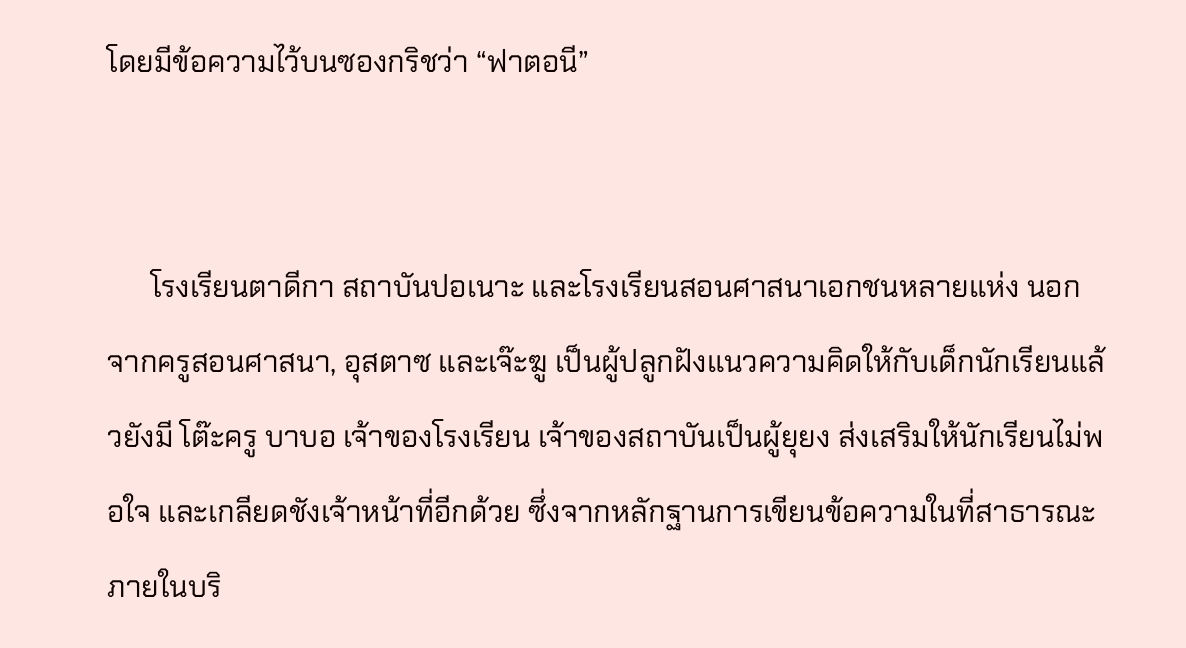โดยมีข้อความไว้บนซองกริชว่า “ฟาตอนี”


      โรงเรียนตาดีกา สถาบันปอเนาะ และโรงเรียนสอนศาสนาเอกชนหลายแห่ง นอกจากครูสอนศาสนา, อุสตาซ และเจ๊ะฆู เป็นผู้ปลูกฝังแนวความคิดให้กับเด็กนักเรียนแล้วยังมี โต๊ะครู บาบอ เจ้าของโรงเรียน เจ้าของสถาบันเป็นผู้ยุยง ส่งเสริมให้นักเรียนไม่พอใจ และเกลียดชังเจ้าหน้าที่อีกด้วย ซึ่งจากหลักฐานการเขียนข้อความในที่สาธารณะภายในบริ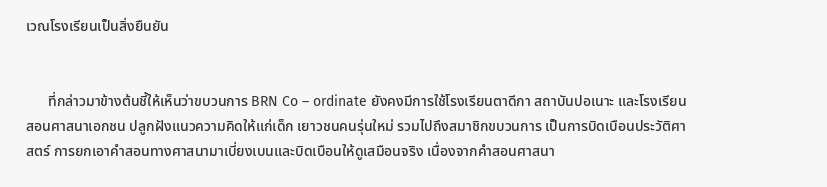เวณโรงเรียนเป็นสิ่งยืนยัน


      ที่กล่าวมาข้างต้นชี้ให้เห็นว่าขบวนการ BRN Co – ordinate ยังคงมีการใช้โรงเรียนตาดีกา สถาบันปอเนาะ และโรงเรียนสอนศาสนาเอกชน ปลูกฝังแนวความคิดให้แก่เด็ก เยาวชนคนรุ่นใหม่ รวมไปถึงสมาชิกขบวนการ เป็นการบิดเบือนประวัติศาสตร์ การยกเอาคำสอนทางศาสนามาเบี่ยงเบนและบิดเบือนให้ดูเสมือนจริง เนื่องจากคำสอนศาสนา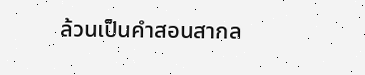ล้วนเป็นคำสอนสากล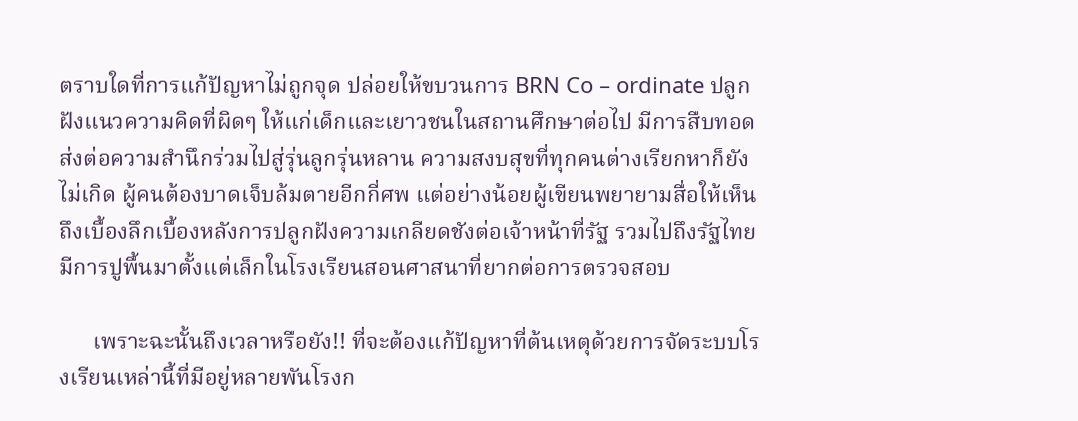ตราบใดที่การแก้ปัญหาไม่ถูกจุด ปล่อยให้ขบวนการ BRN Co – ordinate ปลูกฝังแนวความคิดที่ผิดๆ ให้แก่เด็กและเยาวชนในสถานศึกษาต่อไป มีการสืบทอดส่งต่อความสำนึกร่วมไปสู่รุ่นลูกรุ่นหลาน ความสงบสุขที่ทุกคนต่างเรียกหาก็ยังไม่เกิด ผู้คนต้องบาดเจ็บล้มตายอีกกี่ศพ แต่อย่างน้อยผู้เขียนพยายามสื่อให้เห็นถึงเบื้องลึกเบื้องหลังการปลูกฝังความเกลียดชังต่อเจ้าหน้าที่รัฐ รวมไปถึงรัฐไทยมีการปูพื้นมาตั้งแต่เล็กในโรงเรียนสอนศาสนาที่ยากต่อการตรวจสอบ

      เพราะฉะนั้นถึงเวลาหรือยัง!! ที่จะต้องแก้ปัญหาที่ต้นเหตุด้วยการจัดระบบโรงเรียนเหล่านี้ที่มีอยู่หลายพันโรงก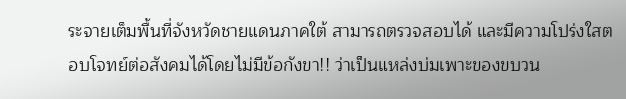ระจายเต็มพื้นที่จังหวัดชายแดนภาคใต้ สามารถตรวจสอบได้ และมีความโปร่งใสตอบโจทย์ต่อสังคมได้โดยไม่มีข้อกังขา!! ว่าเป็นแหล่งบ่มเพาะของขบวน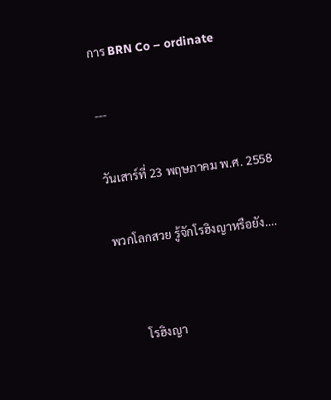การ BRN Co – ordinate

---

วันเสาร์ที่ 23 พฤษภาคม พ.ศ. 2558

พวกโลกสวย รู้จักโรฮิงญาหรือยัง....


         โรฮิงญา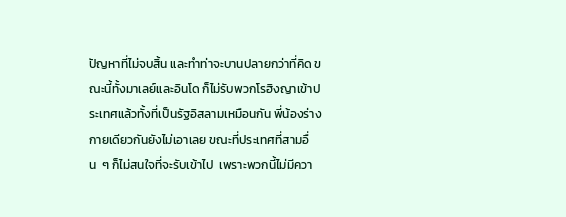ปัญหาที่ไม่จบสิ้น และทำท่าจะบานปลายกว่าที่คิด ขณะนี้ทั้งมาเลย์และอินโด ก็ไม่รับพวกโรฮิงญาเข้าประเทศแล้วทั้งที่เป็นรัฐอิสลามเหมือนกัน พี่น้องร่างกายเดียวกันยังไม่เอาเลย ขณะที่ประเทศที่สามอื่น  ๆ ก็ไม่สนใจที่จะรับเข้าไป  เพราะพวกนี้ไม่มีควา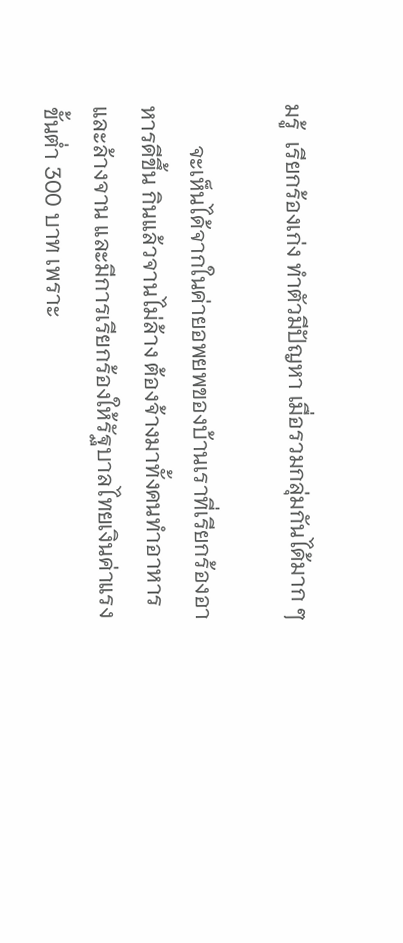มรู้  เรียกร้องเก่ง ทำตัวมีปัญหา เมื่อรวมกลุ่มกันได้มาก ๆ

       จะเห็นได้จากในค่ายอพยพของบ้านเราที่เรียกร้องอาหารดีขึ้น กินแล้วจานไม่ล้าง ต้องจ้างมาทั้งคนทำอาหารและล้างจาน และมีการเรียกร้องให้รัฐบาลไทยเงินค่าแรงขั้นต่ำ 300 บาท เพราะ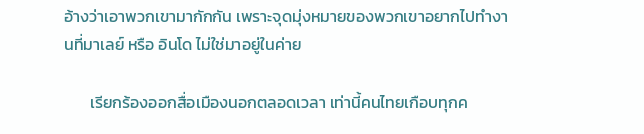อ้างว่าเอาพวกเขามากักกัน เพราะจุดมุ่งหมายของพวกเขาอยากไปทำงานที่มาเลย์ หรือ อินโด ไม่ใช่มาอยู่ในค่าย

       เรียกร้องออกสื่อเมืองนอกตลอดเวลา เท่านี้คนไทยเกือบทุกค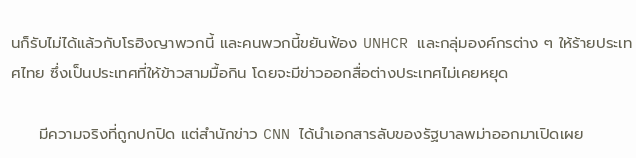นก็รับไม่ได้แล้วกับโรฮิงญาพวกนี้ และคนพวกนี้ขยันฟ้อง UNHCR และกลุ่มองค์กรต่าง ๆ ให้ร้ายประเทศไทย ซึ่งเป็นประเทศที่ให้ข้าวสามมื้อกิน โดยจะมีข่าวออกสื่อต่างประเทศไม่เคยหยุด

     มีความจริงที่ถูกปกปิด แต่สำนักข่าว CNN ได้นำเอกสารลับของรัฐบาลพม่าออกมาเปิดเผย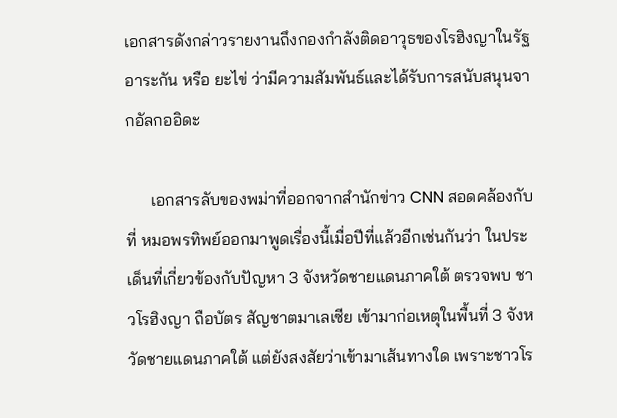เอกสารดังกล่าวรายงานถึงกองกำลังติดอาวุธของโรฮิงญาในรัฐอาระกัน หรือ ยะไข่ ว่ามีความสัมพันธ์และได้รับการสนับสนุนจากอัลกออิดะ

      เอกสารลับของพม่าที่ออกจากสำนักข่าว CNN สอดคล้องกับที่ หมอพรทิพย์ออกมาพูดเรื่องนี้เมื่อปีที่แล้วอีกเช่นกันว่า ในประเด็นที่เกี่ยวข้องกับปัญหา 3 จังหวัดชายแดนภาคใต้ ตรวจพบ ชาวโรฮิงญา ถือบัตร สัญชาตมาเลเซีย เข้ามาก่อเหตุในพื้นที่ 3 จังหวัดชายแดนภาคใต้ แต่ยังสงสัยว่าเข้ามาเส้นทางใด เพราะชาวโร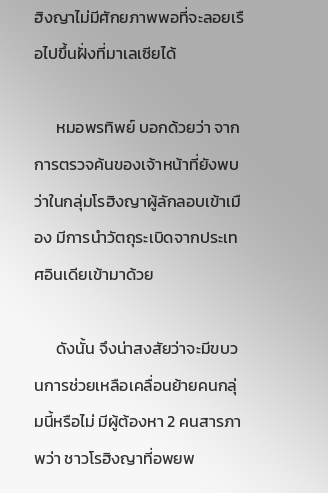ฮิงญาไม่มีศักยภาพพอที่จะลอยเรือไปขึ้นฝั่งที่มาเลเซียได้

      หมอพรทิพย์ บอกด้วยว่า จากการตรวจค้นของเจ้าหน้าที่ยังพบว่าในกลุ่มโรฮิงญาผู้ลักลอบเข้าเมือง มีการนำวัตถุระเบิดจากประเทศอินเดียเข้ามาด้วย

      ดังนั้น จึงน่าสงสัยว่าจะมีขบวนการช่วยเหลือเคลื่อนย้ายคนกลุ่มนี้หรือไม่ มีผู้ต้องหา 2 คนสารภาพว่า ชาวโรฮิงญาที่อพยพ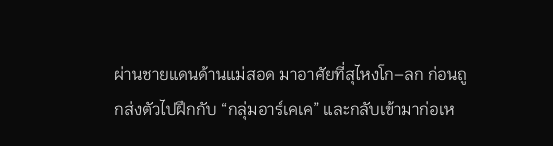ผ่านชายแดนด้านแม่สอด มาอาศัยที่สุไหงโก–ลก ก่อนถูกส่งตัวไปฝึกกับ “กลุ่มอาร์เคเค” และกลับเข้ามาก่อเห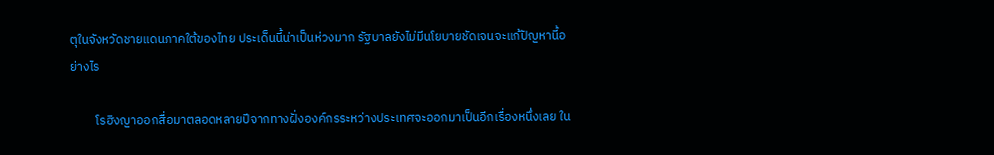ตุในจังหวัดชายแดนภาคใต้ของไทย ประเด็นนี้น่าเป็นห่วงมาก รัฐบาลยังไม่มีนโยบายชัดเจนจะแก้ปัญหานี้อย่างไร

         โรฮิงญาออกสื่อมาตลอดหลายปีจากทางฝั่งองค์กรระหว่างประเทศจะออกมาเป็นอีกเรื่องหนึ่งเลย ใน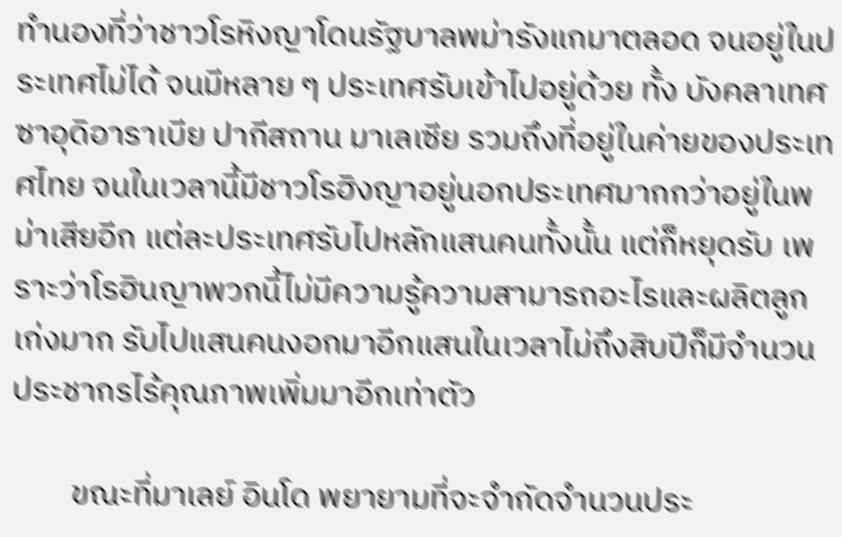ทำนองที่ว่าชาวโรหิงญาโดนรัฐบาลพม่ารังแกมาตลอด จนอยู่ในประเทศไม่ได้ จนมีหลาย ๆ ประเทศรับเข้าไปอยู่ด้วย ทั้ง บังคลาเทศ ซาอุดิอาราเบีย ปากีสถาน มาเลเซีย รวมถึงที่อยู่ในค่ายของประเทศไทย จนในเวลานี้มีชาวโรฮิงญาอยู่นอกประเทศมากกว่าอยู่ในพม่าเสียอีก แต่ละประเทศรับไปหลักแสนคนทั้งนั้น แต่ก็หยุดรับ เพราะว่าโรฮินญาพวกนี้ไม่มีความรู้ความสามารถอะไรและผลิตลูกเก่งมาก รับไปแสนคนงอกมาอีกแสนในเวลาไม่ถึงสิบปีก็มีจำนวนประชากรไร้คุณภาพเพิ่มมาอีกเท่าตัว

        ขณะที่มาเลย์ อินโด พยายามที่จะจำกัดจำนวนประ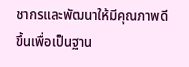ชากรและพัฒนาให้มีคุณภาพดีขึ้นเพื่อเป็นฐาน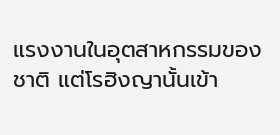แรงงานในอุตสาหกรรมของชาติ แต่โรฮิงญานั้นเข้า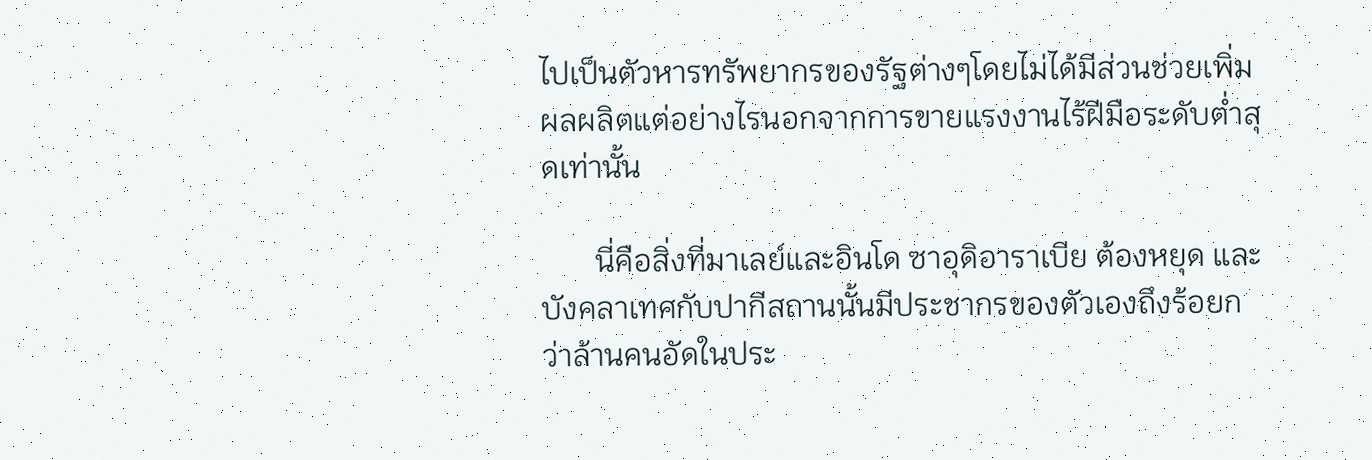ไปเป็นตัวหารทรัพยากรของรัฐต่างๆโดยไม่ได้มีส่วนช่วยเพิ่มผลผลิตแต่อย่างไรนอกจากการขายแรงงานไร้ฝีมือระดับต่ำสุดเท่านั้น

       นี่คือสิ่งที่มาเลย์และอินโด ซาอุดิอาราเบีย ต้องหยุด และบังคลาเทศกับปากีสถานนั้นมีประชากรของตัวเองถึงร้อยกว่าล้านคนอัดในประ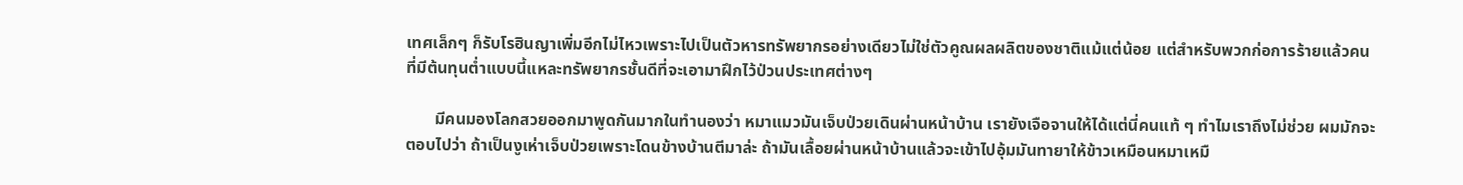เทศเล็กๆ ก็รับโรฮินญาเพิ่มอีกไม่ไหวเพราะไปเป็นตัวหารทรัพยากรอย่างเดียวไม่ใช่ตัวคูณผลผลิตของชาติแม้แต่น้อย แต่สำหรับพวกก่อการร้ายแล้วคนที่มีต้นทุนต่ำแบบนี้แหละทรัพยากรชั้นดีที่จะเอามาฝึกไว้ป่วนประเทศต่างๆ

       มีคนมองโลกสวยออกมาพูดกันมากในทำนองว่า หมาแมวมันเจ็บป่วยเดินผ่านหน้าบ้าน เรายังเจือจานให้ได้แต่นี่คนแท้ ๆ ทำไมเราถึงไม่ช่วย ผมมักจะตอบไปว่า ถ้าเป็นงูเห่าเจ็บป่วยเพราะโดนข้างบ้านตีมาล่ะ ถ้ามันเลื้อยผ่านหน้าบ้านแล้วจะเข้าไปอุ้มมันทายาให้ข้าวเหมือนหมาเหมื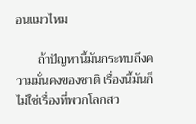อนแมวไหม

       ถ้าปัญหานี้มันกระทบถึงความมั่นคงของชาติ เรื่องนี้มันก็ไม่ใช่เรื่องที่พวกโลกสว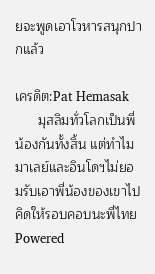ยจะพูดเอาโวหารสนุกปากแล้ว

เครดิต:Pat Hemasak
      มุสลิมทั่วโลกเป็นพี่น้องกันทั้งสิ้น แต่ทำไมมาเลย์และอินโดฯไม่ยอมรับเอาพี่น้องของเขาไป คิดให้รอบคอบนะพี่ไทย
Powered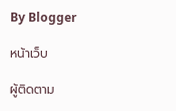By Blogger

หน้าเว็บ

ผู้ติดตาม